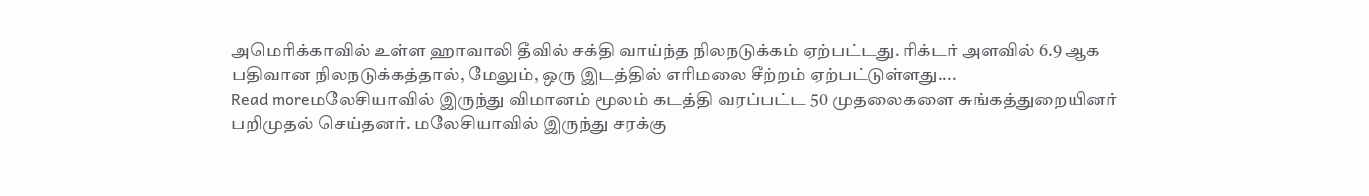அமெரிக்காவில் உள்ள ஹாவாலி தீவில் சக்தி வாய்ந்த நிலநடுக்கம் ஏற்பட்டது. ரிக்டர் அளவில் 6.9 ஆக பதிவான நிலநடுக்கத்தால், மேலும், ஒரு இடத்தில் எரிமலை சீற்றம் ஏற்பட்டுள்ளது....
Read moreமலேசியாவில் இருந்து விமானம் மூலம் கடத்தி வரப்பட்ட 50 முதலைகளை சுங்கத்துறையினர் பறிமுதல் செய்தனர். மலேசியாவில் இருந்து சரக்கு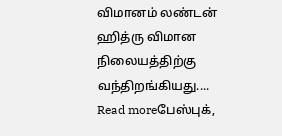விமானம் லண்டன் ஹித்ரு விமான நிலையத்திற்கு வந்திறங்கியது....
Read moreபேஸ்புக்,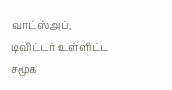வாட்ஸ்அப், டிவிட்டர் உள்ளிட்ட சமூக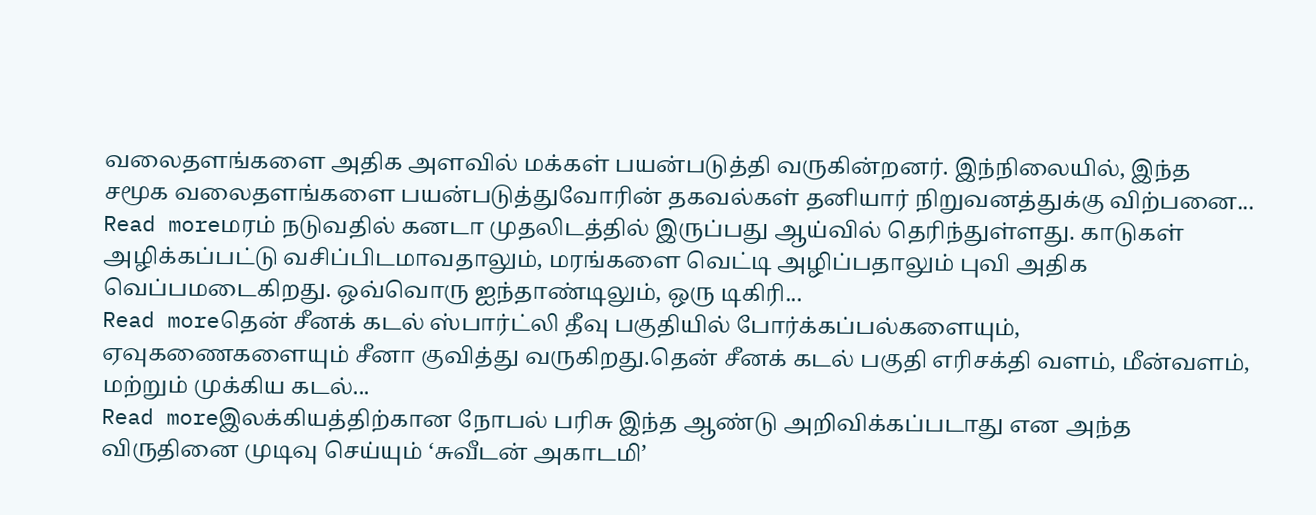வலைதளங்களை அதிக அளவில் மக்கள் பயன்படுத்தி வருகின்றனர். இந்நிலையில், இந்த சமூக வலைதளங்களை பயன்படுத்துவோரின் தகவல்கள் தனியார் நிறுவனத்துக்கு விற்பனை...
Read moreமரம் நடுவதில் கனடா முதலிடத்தில் இருப்பது ஆய்வில் தெரிந்துள்ளது. காடுகள் அழிக்கப்பட்டு வசிப்பிடமாவதாலும், மரங்களை வெட்டி அழிப்பதாலும் புவி அதிக வெப்பமடைகிறது. ஒவ்வொரு ஐந்தாண்டிலும், ஒரு டிகிரி...
Read moreதென் சீனக் கடல் ஸ்பார்ட்லி தீவு பகுதியில் போர்க்கப்பல்களையும், ஏவுகணைகளையும் சீனா குவித்து வருகிறது.தென் சீனக் கடல் பகுதி எரிசக்தி வளம், மீன்வளம், மற்றும் முக்கிய கடல்...
Read moreஇலக்கியத்திற்கான நோபல் பரிசு இந்த ஆண்டு அறிவிக்கப்படாது என அந்த விருதினை முடிவு செய்யும் ‘சுவீடன் அகாடமி’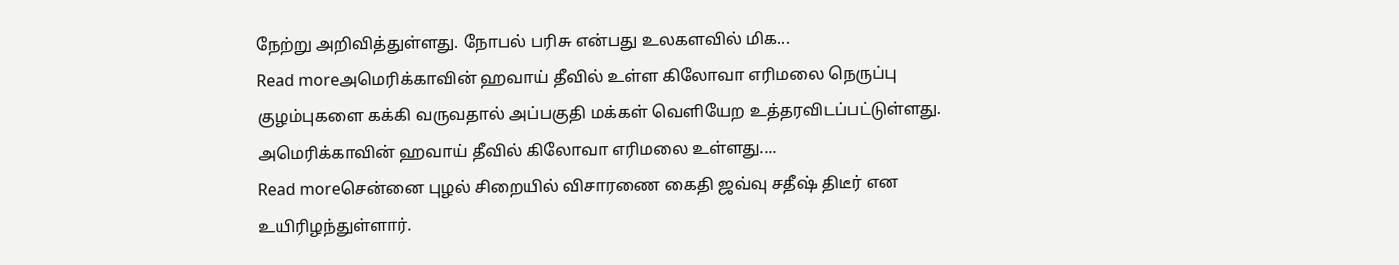நேற்று அறிவித்துள்ளது. நோபல் பரிசு என்பது உலகளவில் மிக...
Read moreஅமெரிக்காவின் ஹவாய் தீவில் உள்ள கிலோவா எரிமலை நெருப்பு குழம்புகளை கக்கி வருவதால் அப்பகுதி மக்கள் வெளியேற உத்தரவிடப்பட்டுள்ளது. அமெரிக்காவின் ஹவாய் தீவில் கிலோவா எரிமலை உள்ளது....
Read moreசென்னை புழல் சிறையில் விசாரணை கைதி ஜவ்வு சதீஷ் திடீர் என உயிரிழந்துள்ளார்.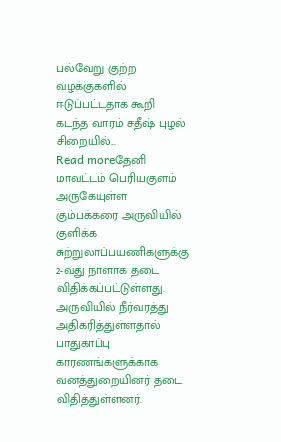பல்வேறு குற்ற வழக்குகளில் ஈடுப்பட்டதாக கூறி கடந்த வாரம் சதீஷ் புழல் சிறையில்...
Read moreதேனி மாவட்டம் பெரியகுளம் அருகேயுள்ள கும்பக்கரை அருவியில் குளிக்க சுற்றுலாப்பயணிகளுக்கு 2-வது நாளாக தடை விதிக்கப்பட்டுள்ளது. அருவியில் நீர்வரத்து அதிகரித்துள்ளதால் பாதுகாப்பு காரணங்களுக்காக வனத்துறையினர் தடை விதித்துள்ளனர்.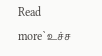Read more`உச்ச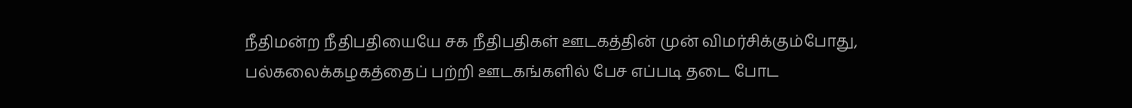நீதிமன்ற நீதிபதியையே சக நீதிபதிகள் ஊடகத்தின் முன் விமர்சிக்கும்போது, பல்கலைக்கழகத்தைப் பற்றி ஊடகங்களில் பேச எப்படி தடை போட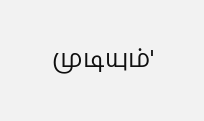முடியும்'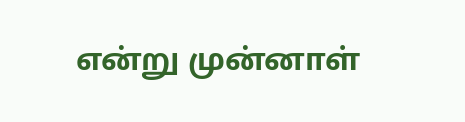என்று முன்னாள்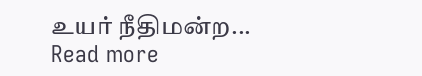உயர் நீதிமன்ற...
Read more